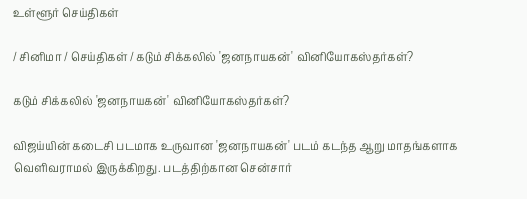உள்ளூர் செய்திகள்

/ சினிமா / செய்திகள் / கடும் சிக்கலில் 'ஜனநாயகன்' வினியோகஸ்தர்கள்?

கடும் சிக்கலில் 'ஜனநாயகன்' வினியோகஸ்தர்கள்?

விஜய்யின் கடைசி படமாக உருவான 'ஜனநாயகன்' படம் கடந்த ஆறு மாதங்களாக வெளிவராமல் இருக்கிறது. படத்திற்கான சென்சார்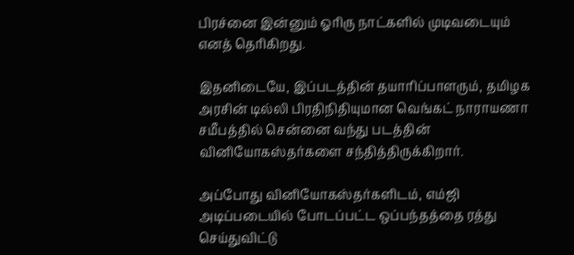பிரச்னை இன்னும் ஓரிரு நாட்களில் முடிவடையும் எனத் தெரிகிறது.

இதனிடையே, இப்படத்தின் தயாரிப்பாளரும், தமிழக அரசின் டில்லி பிரதிநிதியுமான வெங்கட் நாராயணா சமீபத்தில் சென்னை வந்து படத்தின் வினியோகஸ்தர்களை சந்தித்திருக்கிறார்.

அப்போது வினியோகஸ்தர்களிடம், எம்ஜி அடிப்படையில் போடப்பட்ட ஒப்பந்தத்தை ரத்து செய்துவிட்டு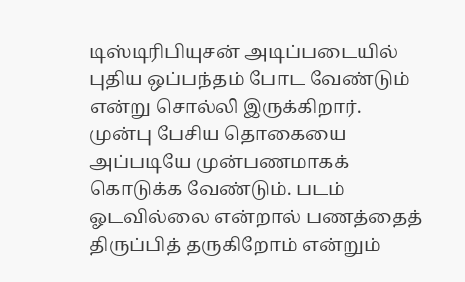டிஸ்டிரிபியுசன் அடிப்படையில் புதிய ஒப்பந்தம் போட வேண்டும் என்று சொல்லி இருக்கிறார். முன்பு பேசிய தொகையை அப்படியே முன்பணமாகக் கொடுக்க வேண்டும். படம் ஓடவில்லை என்றால் பணத்தைத் திருப்பித் தருகிறோம் என்றும்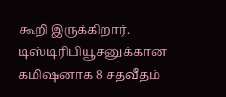கூறி இருக்கிறார். டிஸ்டிரிபியூசனுக்கான கமிஷனாக 8 சதவீதம்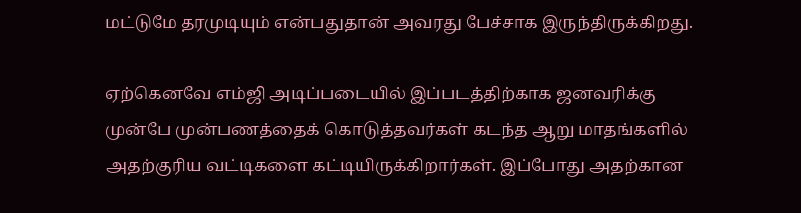மட்டுமே தரமுடியும் என்பதுதான் அவரது பேச்சாக இருந்திருக்கிறது.

ஏற்கெனவே எம்ஜி அடிப்படையில் இப்படத்திற்காக ஜனவரிக்கு முன்பே முன்பணத்தைக் கொடுத்தவர்கள் கடந்த ஆறு மாதங்களில் அதற்குரிய வட்டிகளை கட்டியிருக்கிறார்கள். இப்போது அதற்கான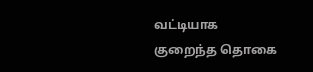வட்டியாக குறைந்த தொகை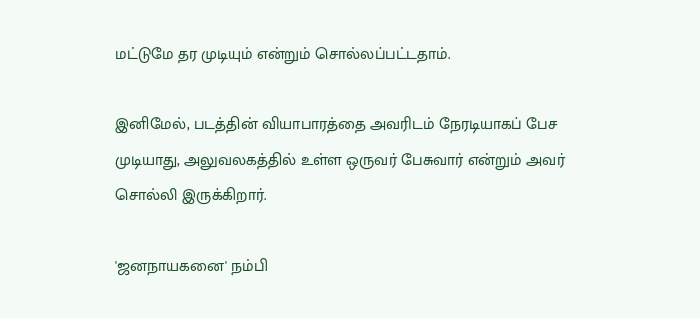மட்டுமே தர முடியும் என்றும் சொல்லப்பட்டதாம்.

இனிமேல், படத்தின் வியாபாரத்தை அவரிடம் நேரடியாகப் பேச முடியாது, அலுவலகத்தில் உள்ள ஒருவர் பேசுவார் என்றும் அவர் சொல்லி இருக்கிறார்.

'ஜனநாயகனை' நம்பி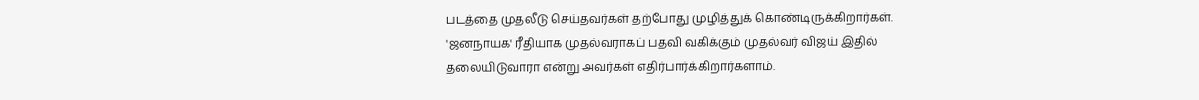படத்தை முதலீடு செய்தவர்கள் தற்போது முழித்துக் கொண்டிருக்கிறார்கள். 'ஜனநாயக' ரீதியாக முதல்வராகப் பதவி வகிக்கும் முதல்வர் விஜய் இதில் தலையிடுவாரா என்று அவர்கள் எதிர்பார்க்கிறார்களாம்.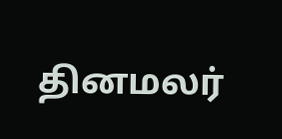தினமலர்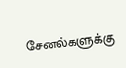சேனல்களுக்கு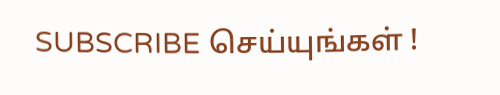SUBSCRIBE செய்யுங்கள் !